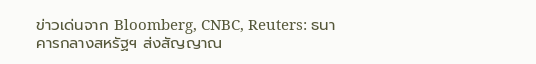ข่าวเด่นจาก Bloomberg, CNBC, Reuters: ธนาคารกลางสหรัฐฯ ส่งสัญญาณ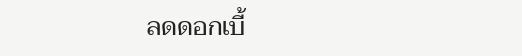ลดดอกเบี้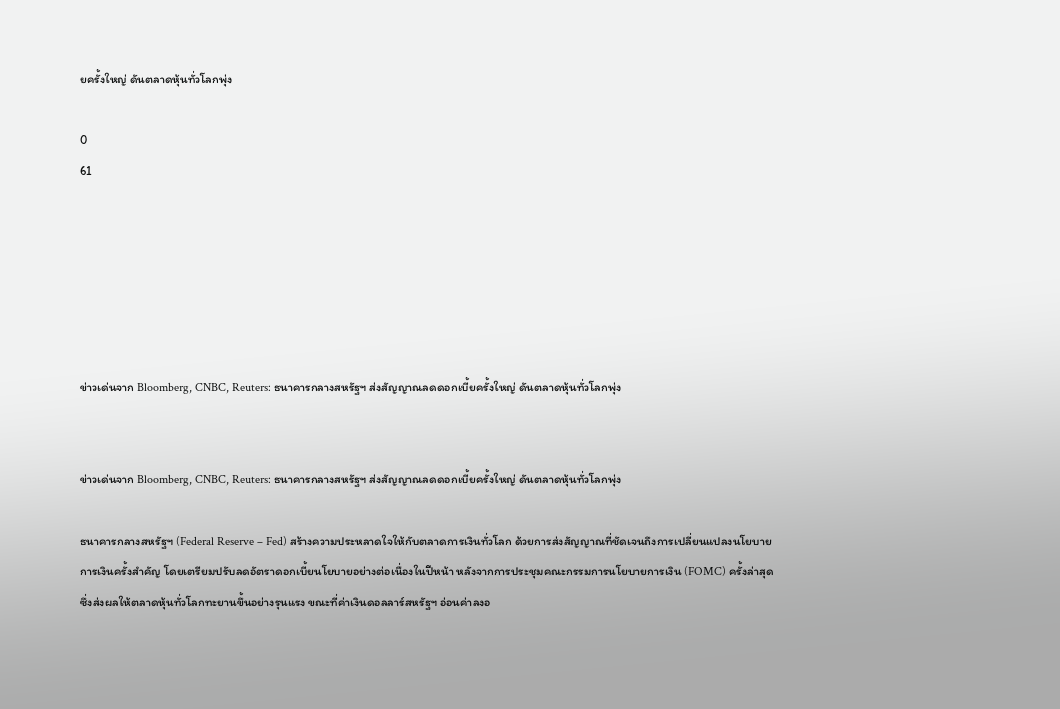ยครั้งใหญ่ ดันตลาดหุ้นทั่วโลกพุ่ง

0
61






ข่าวเด่นจาก Bloomberg, CNBC, Reuters: ธนาคารกลางสหรัฐฯ ส่งสัญญาณลดดอกเบี้ยครั้งใหญ่ ดันตลาดหุ้นทั่วโลกพุ่ง


ข่าวเด่นจาก Bloomberg, CNBC, Reuters: ธนาคารกลางสหรัฐฯ ส่งสัญญาณลดดอกเบี้ยครั้งใหญ่ ดันตลาดหุ้นทั่วโลกพุ่ง

ธนาคารกลางสหรัฐฯ (Federal Reserve – Fed) สร้างความประหลาดใจให้กับตลาดการเงินทั่วโลก ด้วยการส่งสัญญาณที่ชัดเจนถึงการเปลี่ยนแปลงนโยบายการเงินครั้งสำคัญ โดยเตรียมปรับลดอัตราดอกเบี้ยนโยบายอย่างต่อเนื่องในปีหน้า หลังจากการประชุมคณะกรรมการนโยบายการเงิน (FOMC) ครั้งล่าสุด ซึ่งส่งผลให้ตลาดหุ้นทั่วโลกทะยานขึ้นอย่างรุนแรง ขณะที่ค่าเงินดอลลาร์สหรัฐฯ อ่อนค่าลงอ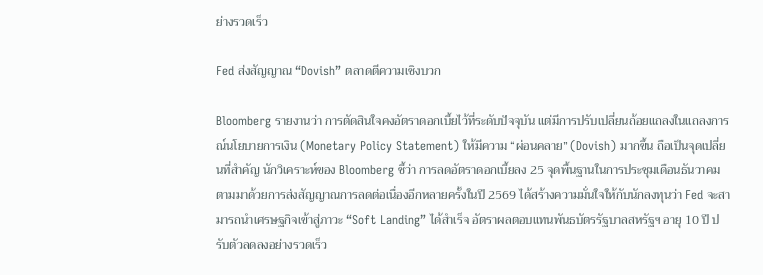ย่างรวดเร็ว

Fed ส่งสัญญาณ “Dovish” ตลาดตีความเชิงบวก

Bloomberg รายงานว่า การตัดสินใจคงอัตราดอกเบี้ยไว้ที่ระดับปัจจุบัน แต่มีการปรับเปลี่ยนถ้อยแถลงในแถลงการณ์นโยบายการเงิน (Monetary Policy Statement) ให้มีความ “ผ่อนคลาย” (Dovish) มากขึ้น ถือเป็นจุดเปลี่ยนที่สำคัญ นักวิเคราะห์ของ Bloomberg ชี้ว่า การลดอัตราดอกเบี้ยลง 25 จุดพื้นฐานในการประชุมเดือนธันวาคม ตามมาด้วยการส่งสัญญาณการลดต่อเนื่องอีกหลายครั้งในปี 2569 ได้สร้างความมั่นใจให้กับนักลงทุนว่า Fed จะสามารถนำเศรษฐกิจเข้าสู่ภาวะ “Soft Landing” ได้สำเร็จ อัตราผลตอบแทนพันธบัตรรัฐบาลสหรัฐฯ อายุ 10 ปี ปรับตัวลดลงอย่างรวดเร็ว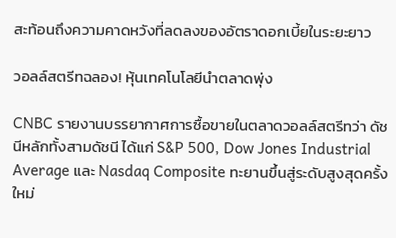สะท้อนถึงความคาดหวังที่ลดลงของอัตราดอกเบี้ยในระยะยาว

วอลล์สตรีทฉลอง! หุ้นเทคโนโลยีนำตลาดพุ่ง

CNBC รายงานบรรยากาศการซื้อขายในตลาดวอลล์สตรีทว่า ดัชนีหลักทั้งสามดัชนี ได้แก่ S&P 500, Dow Jones Industrial Average และ Nasdaq Composite ทะยานขึ้นสู่ระดับสูงสุดครั้งใหม่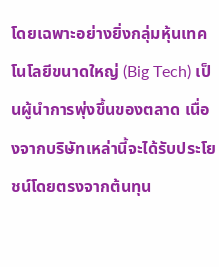โดยเฉพาะอย่างยิ่งกลุ่มหุ้นเทคโนโลยีขนาดใหญ่ (Big Tech) เป็นผู้นำการพุ่งขึ้นของตลาด เนื่องจากบริษัทเหล่านี้จะได้รับประโยชน์โดยตรงจากต้นทุน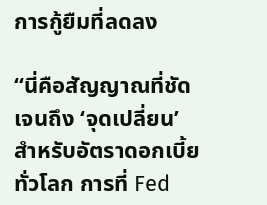การกู้ยืมที่ลดลง

“นี่คือสัญญาณที่ชัดเจนถึง ‘จุดเปลี่ยน’ สำหรับอัตราดอกเบี้ยทั่วโลก การที่ Fed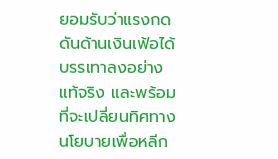ยอมรับว่าแรงกดดันด้านเงินเฟ้อได้บรรเทาลงอย่างแท้จริง และพร้อมที่จะเปลี่ยนทิศทางนโยบายเพื่อหลีก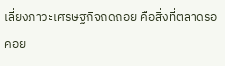เลี่ยงภาวะเศรษฐกิจถดถอย คือสิ่งที่ตลาดรอคอย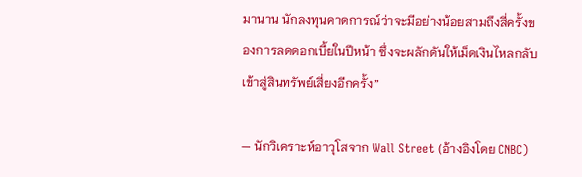มานาน นักลงทุนคาดการณ์ว่าจะมีอย่างน้อยสามถึงสี่ครั้งของการลดดอกเบี้ยในปีหน้า ซึ่งจะผลักดันให้เม็ดเงินไหลกลับเข้าสู่สินทรัพย์เสี่ยงอีกครั้ง”

— นักวิเคราะห์อาวุโสจาก Wall Street (อ้างอิงโดย CNBC)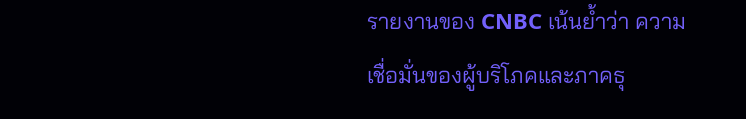รายงานของ CNBC เน้นย้ำว่า ความเชื่อมั่นของผู้บริโภคและภาคธุ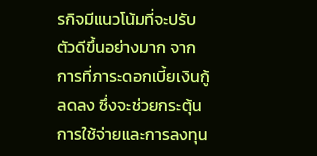รกิจมีแนวโน้มที่จะปรับตัวดีขึ้นอย่างมาก จากการที่ภาระดอกเบี้ยเงินกู้ลดลง ซึ่งจะช่วยกระตุ้นการใช้จ่ายและการลงทุน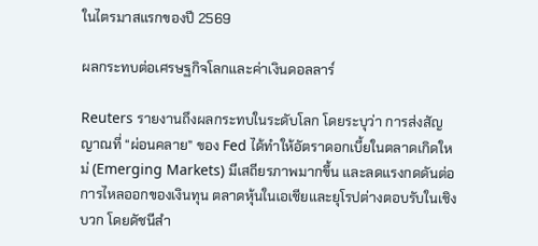ในไตรมาสแรกของปี 2569

ผลกระทบต่อเศรษฐกิจโลกและค่าเงินดอลลาร์

Reuters รายงานถึงผลกระทบในระดับโลก โดยระบุว่า การส่งสัญญาณที่ “ผ่อนคลาย” ของ Fed ได้ทำให้อัตราดอกเบี้ยในตลาดเกิดใหม่ (Emerging Markets) มีเสถียรภาพมากขึ้น และลดแรงกดดันต่อการไหลออกของเงินทุน ตลาดหุ้นในเอเชียและยุโรปต่างตอบรับในเชิงบวก โดยดัชนีสำ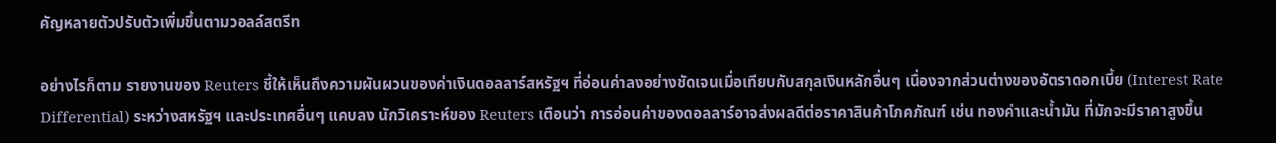คัญหลายตัวปรับตัวเพิ่มขึ้นตามวอลล์สตรีท

อย่างไรก็ตาม รายงานของ Reuters ชี้ให้เห็นถึงความผันผวนของค่าเงินดอลลาร์สหรัฐฯ ที่อ่อนค่าลงอย่างชัดเจนเมื่อเทียบกับสกุลเงินหลักอื่นๆ เนื่องจากส่วนต่างของอัตราดอกเบี้ย (Interest Rate Differential) ระหว่างสหรัฐฯ และประเทศอื่นๆ แคบลง นักวิเคราะห์ของ Reuters เตือนว่า การอ่อนค่าของดอลลาร์อาจส่งผลดีต่อราคาสินค้าโภคภัณฑ์ เช่น ทองคำและน้ำมัน ที่มักจะมีราคาสูงขึ้น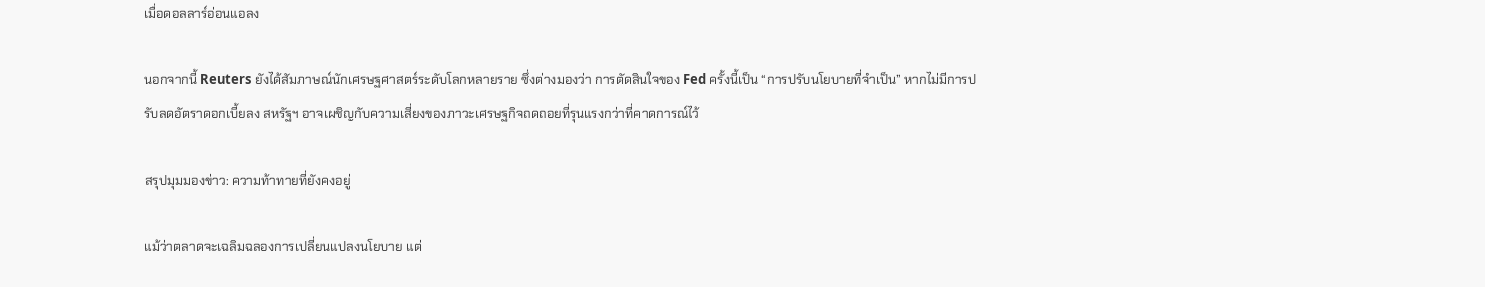เมื่อดอลลาร์อ่อนแอลง

นอกจากนี้ Reuters ยังได้สัมภาษณ์นักเศรษฐศาสตร์ระดับโลกหลายราย ซึ่งต่างมองว่า การตัดสินใจของ Fed ครั้งนี้เป็น “การปรับนโยบายที่จำเป็น” หากไม่มีการปรับลดอัตราดอกเบี้ยลง สหรัฐฯ อาจเผชิญกับความเสี่ยงของภาวะเศรษฐกิจถดถอยที่รุนแรงกว่าที่คาดการณ์ไว้

สรุปมุมมองข่าว: ความท้าทายที่ยังคงอยู่

แม้ว่าตลาดจะเฉลิมฉลองการเปลี่ยนแปลงนโยบาย แต่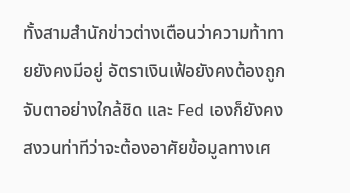ทั้งสามสำนักข่าวต่างเตือนว่าความท้าทายยังคงมีอยู่ อัตราเงินเฟ้อยังคงต้องถูกจับตาอย่างใกล้ชิด และ Fed เองก็ยังคงสงวนท่าทีว่าจะต้องอาศัยข้อมูลทางเศ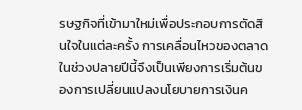รษฐกิจที่เข้ามาใหม่เพื่อประกอบการตัดสินใจในแต่ละครั้ง การเคลื่อนไหวของตลาดในช่วงปลายปีนี้จึงเป็นเพียงการเริ่มต้นของการเปลี่ยนแปลงนโยบายการเงินค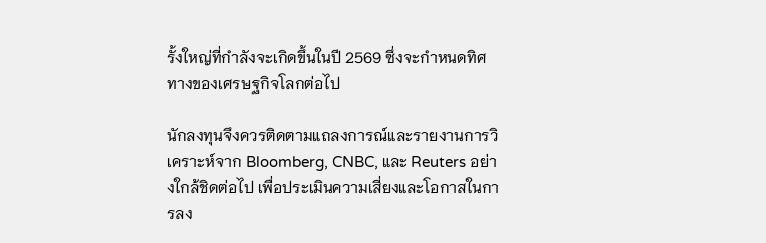รั้งใหญ่ที่กำลังจะเกิดขึ้นในปี 2569 ซึ่งจะกำหนดทิศทางของเศรษฐกิจโลกต่อไป

นักลงทุนจึงควรติดตามแถลงการณ์และรายงานการวิเคราะห์จาก Bloomberg, CNBC, และ Reuters อย่างใกล้ชิดต่อไป เพื่อประเมินความเสี่ยงและโอกาสในการลง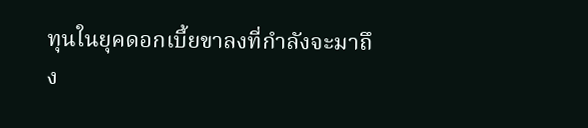ทุนในยุคดอกเบี้ยขาลงที่กำลังจะมาถึง